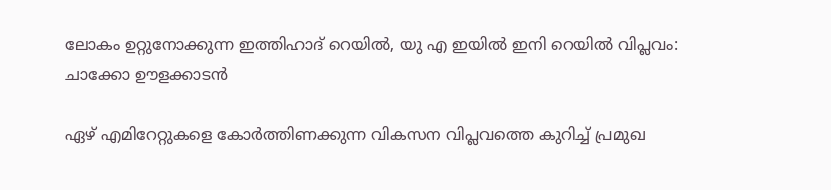ലോകം ഉറ്റുനോക്കുന്ന ഇത്തിഹാദ് റെയിൽ, യു എ ഇയിൽ ഇനി റെയിൽ വിപ്ലവം: ചാക്കോ ഊളക്കാടൻ

ഏഴ് എമിറേറ്റുകളെ കോര്‍ത്തിണക്കുന്ന വികസന വിപ്ലവത്തെ കുറിച്ച് പ്രമുഖ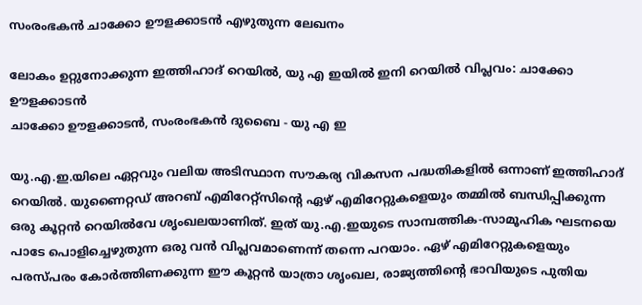സംരംഭകന്‍ ചാക്കോ ഊളക്കാടന്‍ എഴുതുന്ന ലേഖനം

ലോകം ഉറ്റുനോക്കുന്ന ഇത്തിഹാദ് റെയിൽ, യു എ ഇയിൽ ഇനി റെയിൽ വിപ്ലവം: ചാക്കോ ഊളക്കാടൻ
ചാക്കോ ഊളക്കാടൻ, സംരംഭകൻ ദുബൈ - യു എ ഇ

യു.എ.ഇ.യിലെ ഏറ്റവും വലിയ അടിസ്ഥാന സൗകര്യ വികസന പദ്ധതികളില്‍ ഒന്നാണ് ഇത്തിഹാദ് റെയില്‍. യുണൈറ്റഡ് അറബ് എമിറേറ്റ്‌സിന്റെ ഏഴ് എമിറേറ്റുകളെയും തമ്മില്‍ ബന്ധിപ്പിക്കുന്ന ഒരു കൂറ്റന്‍ റെയില്‍വേ ശൃംഖലയാണിത്. ഇത് യു.എ.ഇയുടെ സാമ്പത്തിക-സാമൂഹിക ഘടനയെ പാടേ പൊളിച്ചെഴുതുന്ന ഒരു വന്‍ വിപ്ലവമാണെന്ന് തന്നെ പറയാം. ഏഴ് എമിറേറ്റുകളെയും പരസ്പരം കോര്‍ത്തിണക്കുന്ന ഈ കൂറ്റന്‍ യാത്രാ ശൃംഖല, രാജ്യത്തിന്റെ ഭാവിയുടെ പുതിയ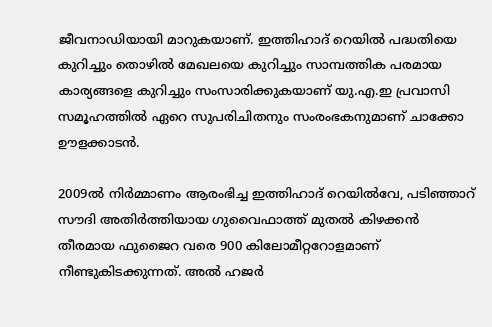ജീവനാഡിയായി മാറുകയാണ്. ഇത്തിഹാദ് റെയില്‍ പദ്ധതിയെ കുറിച്ചും തൊഴില്‍ മേഖലയെ കുറിച്ചും സാമ്പത്തിക പരമായ കാര്യങ്ങളെ കുറിച്ചും സംസാരിക്കുകയാണ് യു.എ.ഇ പ്രവാസി സമൂഹത്തില്‍ ഏറെ സുപരിചിതനും സംരംഭകനുമാണ് ചാക്കോ ഊളക്കാടന്‍.

2009ല്‍ നിര്‍മ്മാണം ആരംഭിച്ച ഇത്തിഹാദ് റെയില്‍വേ, പടിഞ്ഞാറ് സൗദി അതിര്‍ത്തിയായ ഗുവൈഫാത്ത് മുതല്‍ കിഴക്കന്‍ തീരമായ ഫുജൈറ വരെ 900 കിലോമീറ്ററോളമാണ് നീണ്ടുകിടക്കുന്നത്. അല്‍ ഹജര്‍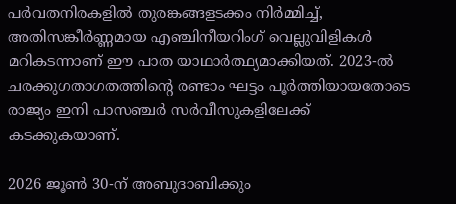പര്‍വതനിരകളില്‍ തുരങ്കങ്ങളടക്കം നിര്‍മ്മിച്ച്, അതിസങ്കീര്‍ണ്ണമായ എഞ്ചിനീയറിംഗ് വെല്ലുവിളികള്‍ മറികടന്നാണ് ഈ പാത യാഥാര്‍ത്ഥ്യമാക്കിയത്. 2023-ല്‍ ചരക്കുഗതാഗതത്തിന്റെ രണ്ടാം ഘട്ടം പൂര്‍ത്തിയായതോടെ രാജ്യം ഇനി പാസഞ്ചര്‍ സര്‍വീസുകളിലേക്ക് കടക്കുകയാണ്.

2026 ജൂണ്‍ 30-ന് അബുദാബിക്കും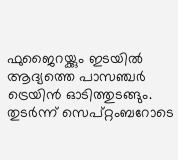ഫുജൈറയ്ക്കും ഇടയില്‍ ആദ്യത്തെ പാസഞ്ചര്‍ ട്രെയിന്‍ ഓടിത്തുടങ്ങും. തുടര്‍ന്ന് സെപ്റ്റംബറോടെ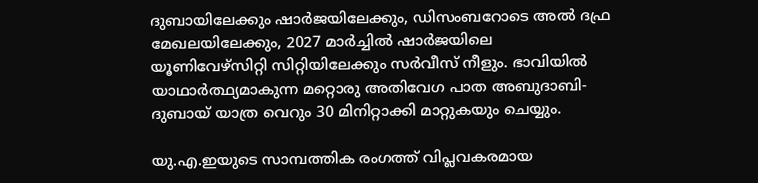ദുബായിലേക്കും ഷാര്‍ജയിലേക്കും, ഡിസംബറോടെ അല്‍ ദഫ്ര മേഖലയിലേക്കും, 2027 മാര്‍ച്ചില്‍ ഷാര്‍ജയിലെ യൂണിവേഴ്‌സിറ്റി സിറ്റിയിലേക്കും സര്‍വീസ് നീളും. ഭാവിയില്‍ യാഥാര്‍ത്ഥ്യമാകുന്ന മറ്റൊരു അതിവേഗ പാത അബുദാബി-ദുബായ് യാത്ര വെറും 30 മിനിറ്റാക്കി മാറ്റുകയും ചെയ്യും.

യു.എ.ഇയുടെ സാമ്പത്തിക രംഗത്ത് വിപ്ലവകരമായ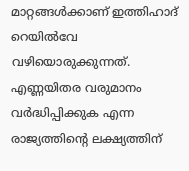മാറ്റങ്ങള്‍ക്കാണ് ഇത്തിഹാദ് റെയില്‍വേ വഴിയൊരുക്കുന്നത്. എണ്ണയിതര വരുമാനം വര്‍ദ്ധിപ്പിക്കുക എന്ന രാജ്യത്തിന്റെ ലക്ഷ്യത്തിന്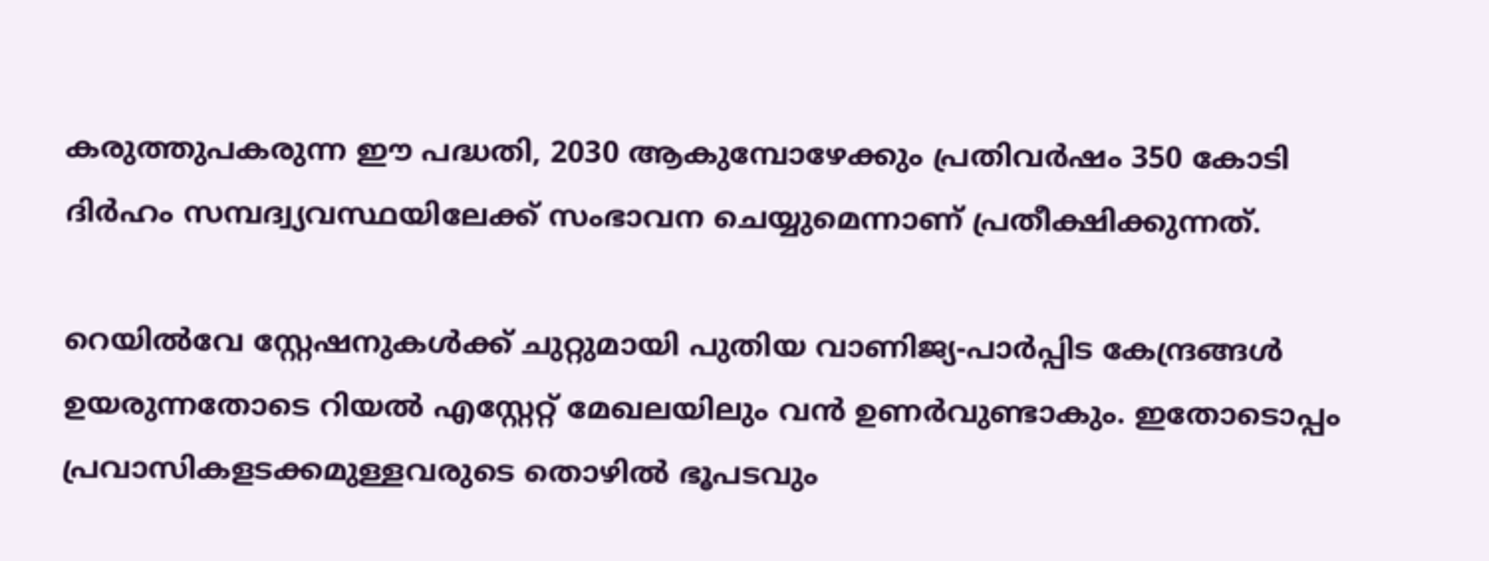കരുത്തുപകരുന്ന ഈ പദ്ധതി, 2030 ആകുമ്പോഴേക്കും പ്രതിവര്‍ഷം 350 കോടി ദിര്‍ഹം സമ്പദ്വ്യവസ്ഥയിലേക്ക് സംഭാവന ചെയ്യുമെന്നാണ് പ്രതീക്ഷിക്കുന്നത്.

റെയില്‍വേ സ്റ്റേഷനുകള്‍ക്ക് ചുറ്റുമായി പുതിയ വാണിജ്യ-പാര്‍പ്പിട കേന്ദ്രങ്ങള്‍ ഉയരുന്നതോടെ റിയല്‍ എസ്റ്റേറ്റ് മേഖലയിലും വന്‍ ഉണര്‍വുണ്ടാകും. ഇതോടൊപ്പം പ്രവാസികളടക്കമുള്ളവരുടെ തൊഴില്‍ ഭൂപടവും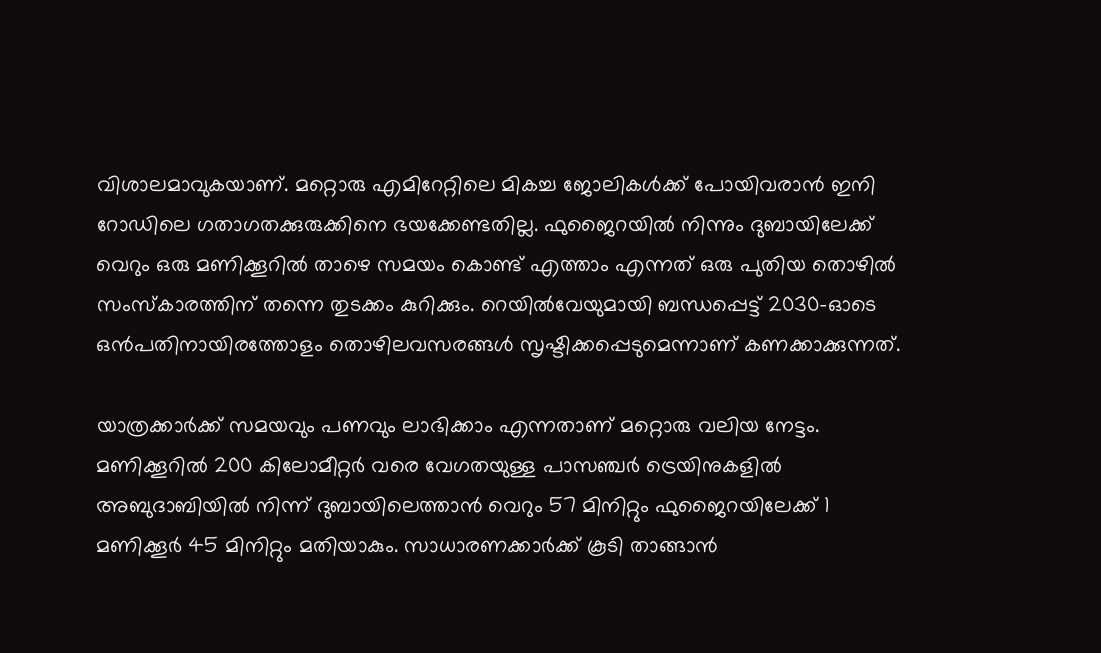വിശാലമാവുകയാണ്. മറ്റൊരു എമിറേറ്റിലെ മികച്ച ജോലികള്‍ക്ക് പോയിവരാന്‍ ഇനി റോഡിലെ ഗതാഗതക്കുരുക്കിനെ ഭയക്കേണ്ടതില്ല. ഫുജൈറയില്‍ നിന്നും ദുബായിലേക്ക് വെറും ഒരു മണിക്കൂറില്‍ താഴെ സമയം കൊണ്ട് എത്താം എന്നത് ഒരു പുതിയ തൊഴില്‍ സംസ്‌കാരത്തിന് തന്നെ തുടക്കം കുറിക്കും. റെയില്‍വേയുമായി ബന്ധപ്പെട്ട് 2030-ഓടെ ഒന്‍പതിനായിരത്തോളം തൊഴിലവസരങ്ങള്‍ സൃഷ്ടിക്കപ്പെടുമെന്നാണ് കണക്കാക്കുന്നത്.

യാത്രക്കാര്‍ക്ക് സമയവും പണവും ലാഭിക്കാം എന്നതാണ് മറ്റൊരു വലിയ നേട്ടം. മണിക്കൂറില്‍ 200 കിലോമീറ്റര്‍ വരെ വേഗതയുള്ള പാസഞ്ചര്‍ ട്രെയിനുകളില്‍ അബുദാബിയില്‍ നിന്ന് ദുബായിലെത്താന്‍ വെറും 57 മിനിറ്റും ഫുജൈറയിലേക്ക് 1 മണിക്കൂര്‍ 45 മിനിറ്റും മതിയാകും. സാധാരണക്കാര്‍ക്ക് കൂടി താങ്ങാന്‍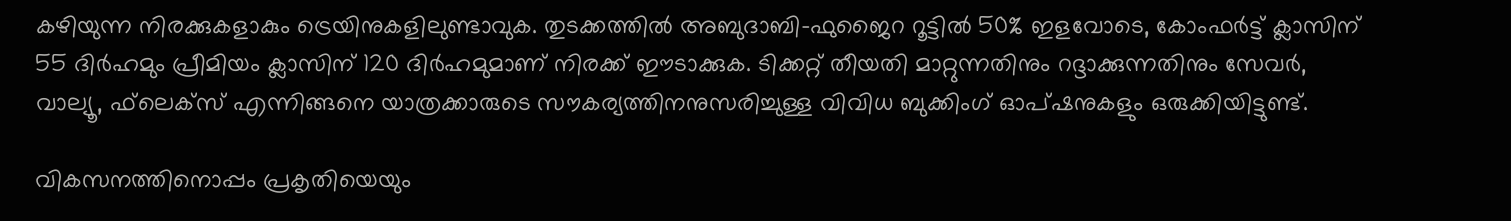കഴിയുന്ന നിരക്കുകളാകും ട്രെയിനുകളിലുണ്ടാവുക. തുടക്കത്തില്‍ അബുദാബി-ഫുജൈറ റൂട്ടില്‍ 50% ഇളവോടെ, കോംഫര്‍ട്ട് ക്ലാസിന് 55 ദിര്‍ഹമും പ്രീമിയം ക്ലാസിന് 120 ദിര്‍ഹമുമാണ് നിരക്ക് ഈടാക്കുക. ടിക്കറ്റ് തീയതി മാറ്റുന്നതിനും റദ്ദാക്കുന്നതിനും സേവര്‍, വാല്യൂ, ഫ്‌ലെക്‌സ് എന്നിങ്ങനെ യാത്രക്കാരുടെ സൗകര്യത്തിനനുസരിച്ചുള്ള വിവിധ ബുക്കിംഗ് ഓപ്ഷനുകളും ഒരുക്കിയിട്ടുണ്ട്.

വികസനത്തിനൊപ്പം പ്രകൃതിയെയും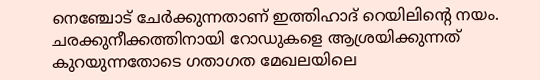നെഞ്ചോട് ചേര്‍ക്കുന്നതാണ് ഇത്തിഹാദ് റെയിലിന്റെ നയം. ചരക്കുനീക്കത്തിനായി റോഡുകളെ ആശ്രയിക്കുന്നത് കുറയുന്നതോടെ ഗതാഗത മേഖലയിലെ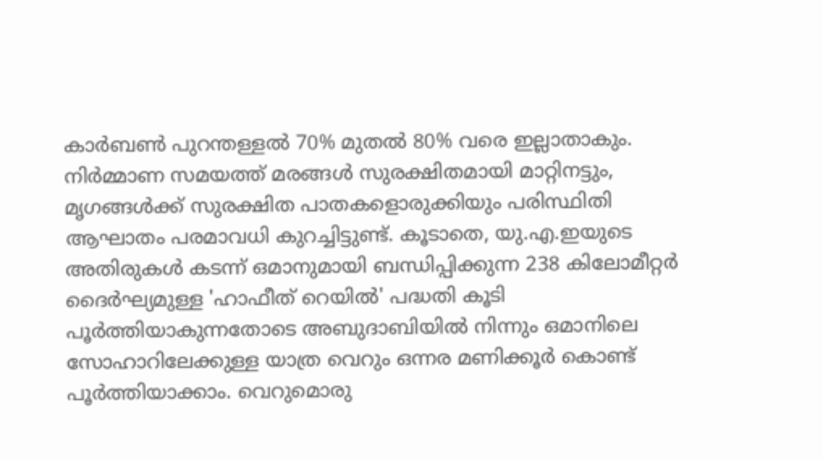കാര്‍ബണ്‍ പുറന്തള്ളല്‍ 70% മുതല്‍ 80% വരെ ഇല്ലാതാകും. നിര്‍മ്മാണ സമയത്ത് മരങ്ങള്‍ സുരക്ഷിതമായി മാറ്റിനട്ടും, മൃഗങ്ങള്‍ക്ക് സുരക്ഷിത പാതകളൊരുക്കിയും പരിസ്ഥിതി ആഘാതം പരമാവധി കുറച്ചിട്ടുണ്ട്. കൂടാതെ, യു.എ.ഇയുടെ അതിരുകള്‍ കടന്ന് ഒമാനുമായി ബന്ധിപ്പിക്കുന്ന 238 കിലോമീറ്റര്‍ ദൈര്‍ഘ്യമുള്ള 'ഹാഫീത് റെയില്‍' പദ്ധതി കൂടി പൂര്‍ത്തിയാകുന്നതോടെ അബുദാബിയില്‍ നിന്നും ഒമാനിലെ സോഹാറിലേക്കുള്ള യാത്ര വെറും ഒന്നര മണിക്കൂര്‍ കൊണ്ട് പൂര്‍ത്തിയാക്കാം. വെറുമൊരു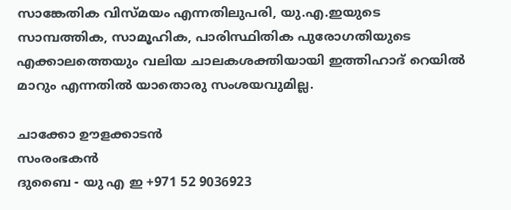സാങ്കേതിക വിസ്മയം എന്നതിലുപരി, യു.എ.ഇയുടെ സാമ്പത്തിക, സാമൂഹിക, പാരിസ്ഥിതിക പുരോഗതിയുടെ എക്കാലത്തെയും വലിയ ചാലകശക്തിയായി ഇത്തിഹാദ് റെയില്‍ മാറും എന്നതില്‍ യാതൊരു സംശയവുമില്ല.

ചാക്കോ ഊളക്കാടൻ
സംരംഭകൻ
ദുബൈ - യു എ ഇ +971 52 9036923